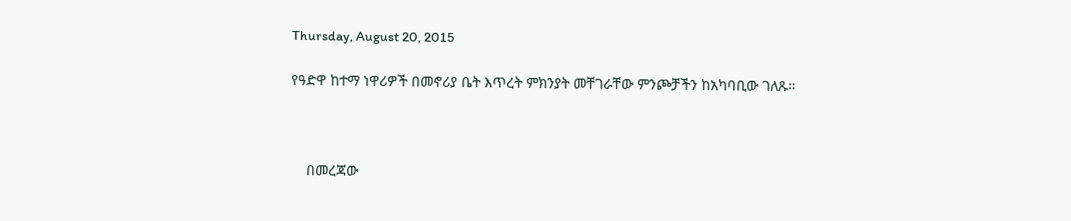Thursday, August 20, 2015

የዓድዋ ከተማ ነዋሪዎች በመኖሪያ ቤት እጥረት ምክንያት መቸገራቸው ምንጮቻችን ከአካባቢው ገለጹ።



    በመረጃው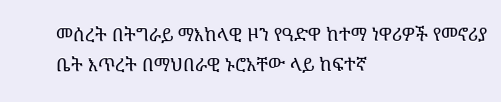መሰረት በትግራይ ማእከላዊ ዞን የዓድዋ ከተማ ነዋሪዎች የመኖሪያ ቤት እጥረት በማህበራዊ ኑሮአቸው ላይ ከፍተኛ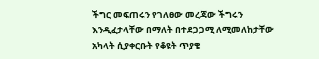ችግር መፍጠሩን የገለፀው መረጃው ችግሩን እንዲፈታላቸው በማለት በተደጋጋሚ ለሚመለከታቸው አካላት ሲያቀርቡት የቆዩት ጥያቄ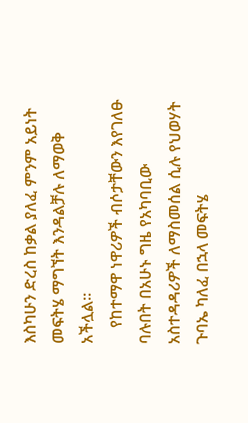እስካሁን ድረስ ከቃል ያለፈ ምንም አይነት መፍትሄ ማግኘት እንዳልቻሉ ለማወቅ አችሏል።
    የከተማዋ ነዋሪዎች ብሶታቸውን እየገለፁ ባሉበት በአሁኑ ግዜ የአካባቢው አስተዳዳሪዎች ለማስመሰል ሲሉ የህወሃት ጉባኤ ካለፈ በኋላ መፍትሄ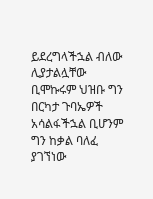ይደረግላችኋል ብለው ሊያታልሏቸው ቢሞኩሩም ህዝቡ ግን በርካታ ጉባኤዎች አሳልፋችኋል ቢሆንም ግን ከቃል ባለፈ ያገኘነው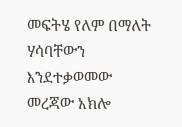መፍትሄ የለም በማለት ሃሳባቸውን እንደተቃወመው መረጃው አክሎ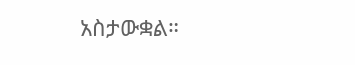አስታውቋል።